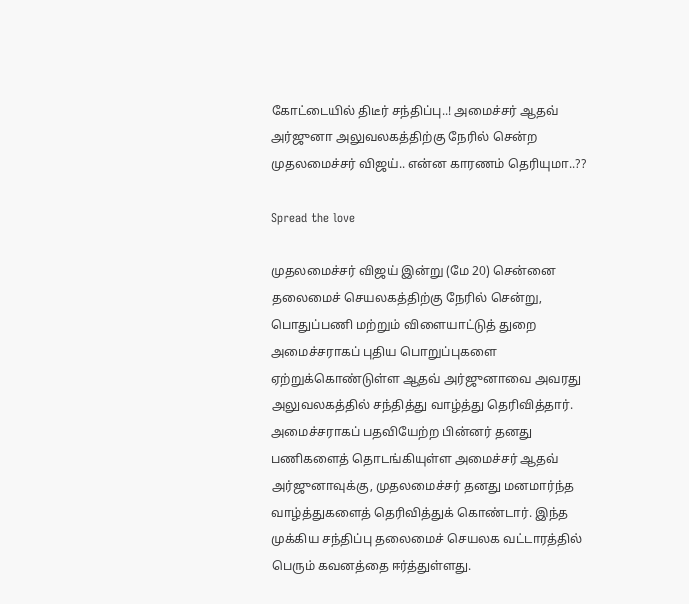கோட்டையில் திடீர் சந்திப்பு..! அமைச்சர் ஆதவ் அர்ஜுனா அலுவலகத்திற்கு நேரில் சென்ற முதலமைச்சர் விஜய்.. என்ன காரணம் தெரியுமா..??

Spread the love

முதலமைச்சர் விஜய் இன்று (மே 20) சென்னை தலைமைச் செயலகத்திற்கு நேரில் சென்று, பொதுப்பணி மற்றும் விளையாட்டுத் துறை அமைச்சராகப் புதிய பொறுப்புகளை ஏற்றுக்கொண்டுள்ள ஆதவ் அர்ஜுனாவை அவரது அலுவலகத்தில் சந்தித்து வாழ்த்து தெரிவித்தார். அமைச்சராகப் பதவியேற்ற பின்னர் தனது பணிகளைத் தொடங்கியுள்ள அமைச்சர் ஆதவ் அர்ஜுனாவுக்கு, முதலமைச்சர் தனது மனமார்ந்த வாழ்த்துகளைத் தெரிவித்துக் கொண்டார். இந்த முக்கிய சந்திப்பு தலைமைச் செயலக வட்டாரத்தில் பெரும் கவனத்தை ஈர்த்துள்ளது.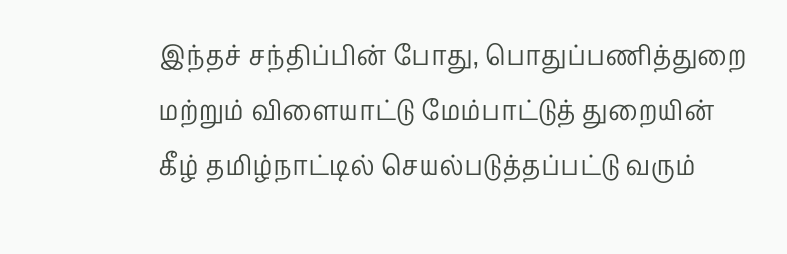இந்தச் சந்திப்பின் போது, பொதுப்பணித்துறை மற்றும் விளையாட்டு மேம்பாட்டுத் துறையின் கீழ் தமிழ்நாட்டில் செயல்படுத்தப்பட்டு வரும்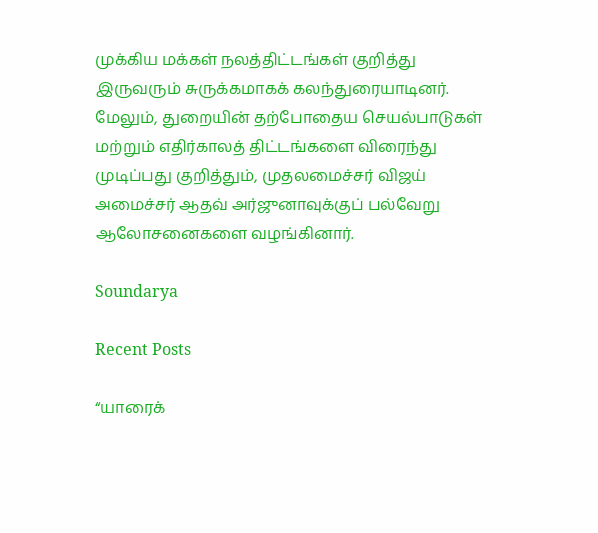முக்கிய மக்கள் நலத்திட்டங்கள் குறித்து இருவரும் சுருக்கமாகக் கலந்துரையாடினர். மேலும், துறையின் தற்போதைய செயல்பாடுகள் மற்றும் எதிர்காலத் திட்டங்களை விரைந்து முடிப்பது குறித்தும், முதலமைச்சர் விஜய் அமைச்சர் ஆதவ் அர்ஜுனாவுக்குப் பல்வேறு ஆலோசனைகளை வழங்கினார்.

Soundarya

Recent Posts

“யாரைக்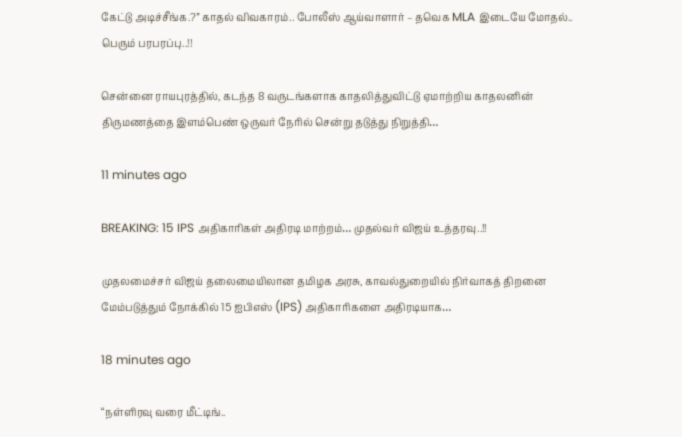கேட்டு அடிச்சீங்க.?” காதல் விவகாரம்.. போலீஸ் ஆய்வாளார் – தவெக MLA இடையே மோதல்.. பெரும் பரபரப்பு..!!

சென்னை ராயபுரத்தில், கடந்த 8 வருடங்களாக காதலித்துவிட்டு ஏமாற்றிய காதலனின் திருமணத்தை இளம்பெண் ஒருவர் நேரில் சென்று தடுத்து நிறுத்தி…

11 minutes ago

BREAKING: 15 IPS அதிகாரிகள் அதிரடி மாற்றம்… முதல்வர் விஜய் உத்தரவு..!!

முதலமைச்சர் விஜய் தலைமையிலான தமிழக அரசு, காவல்துறையில் நிர்வாகத் திறனை மேம்படுத்தும் நோக்கில் 15 ஐபிஎஸ் (IPS) அதிகாரிகளை அதிரடியாக…

18 minutes ago

“நள்ளிரவு வரை மீட்டிங்..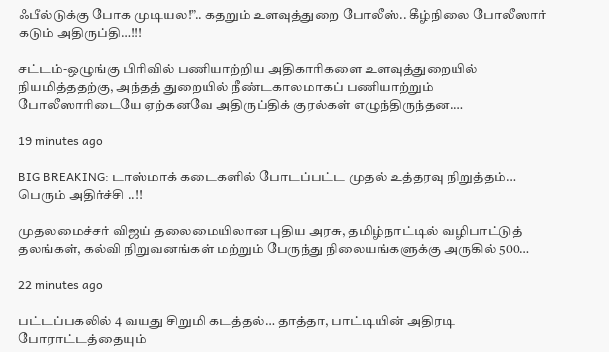ஃபீல்டுக்கு போக முடியல!”.. கதறும் உளவுத்துறை போலீஸ்.. கீழ்நிலை போலீஸார் கடும் அதிருப்தி…!!!

சட்டம்-ஒழுங்கு பிரிவில் பணியாற்றிய அதிகாரிகளை உளவுத்துறையில் நியமித்ததற்கு, அந்தத் துறையில் நீண்டகாலமாகப் பணியாற்றும் போலீஸாரிடையே ஏற்கனவே அதிருப்திக் குரல்கள் எழுந்திருந்தன.…

19 minutes ago

BIG BREAKING: டாஸ்மாக் கடைகளில் போடப்பட்ட முதல் உத்தரவு நிறுத்தம்… பெரும் அதிர்ச்சி ..!!

முதலமைச்சர் விஜய் தலைமையிலான புதிய அரசு, தமிழ்நாட்டில் வழிபாட்டுத் தலங்கள், கல்வி நிறுவனங்கள் மற்றும் பேருந்து நிலையங்களுக்கு அருகில் 500…

22 minutes ago

பட்டப்பகலில் 4 வயது சிறுமி கடத்தல்… தாத்தா, பாட்டியின் அதிரடி போராட்டத்தையும்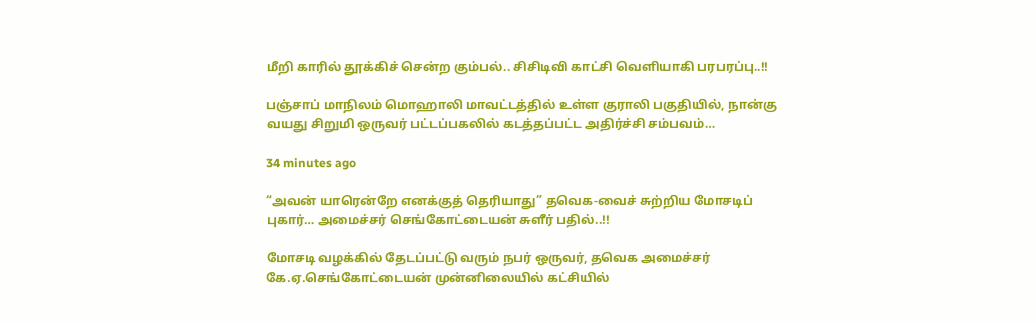மீறி காரில் தூக்கிச் சென்ற கும்பல்.. சிசிடிவி காட்சி வெளியாகி பரபரப்பு..!!

பஞ்சாப் மாநிலம் மொஹாலி மாவட்டத்தில் உள்ள குராலி பகுதியில், நான்கு வயது சிறுமி ஒருவர் பட்டப்பகலில் கடத்தப்பட்ட அதிர்ச்சி சம்பவம்…

34 minutes ago

“அவன் யாரென்றே எனக்குத் தெரியாது” தவெக-வைச் சுற்றிய மோசடிப் புகார்… அமைச்சர் செங்கோட்டையன் சுளீர் பதில்..!!

மோசடி வழக்கில் தேடப்பட்டு வரும் நபர் ஒருவர், தவெக அமைச்சர் கே.ஏ.செங்கோட்டையன் முன்னிலையில் கட்சியில்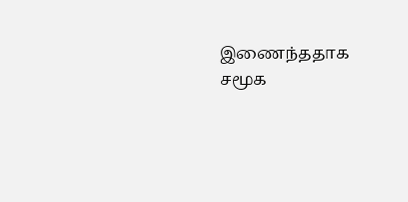இணைந்ததாக சமூக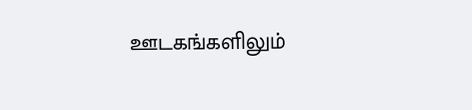ஊடகங்களிலும்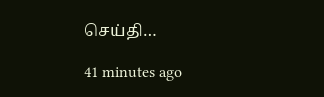செய்தி…

41 minutes ago